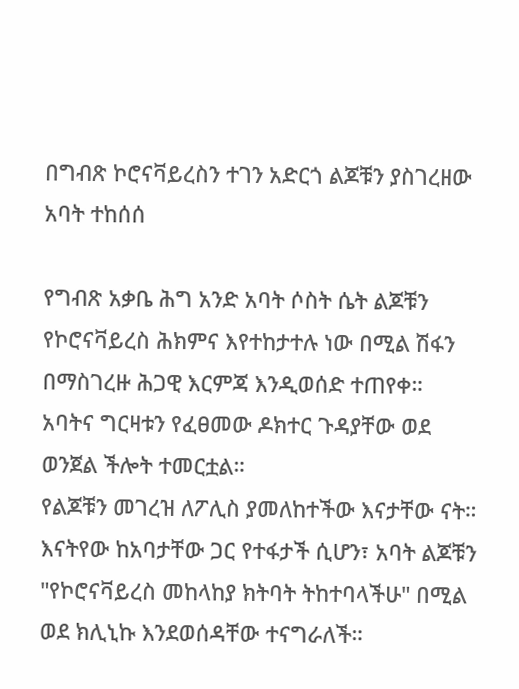በግብጽ ኮሮናቫይረስን ተገን አድርጎ ልጆቹን ያስገረዘው አባት ተከሰሰ

የግብጽ አቃቤ ሕግ አንድ አባት ሶስት ሴት ልጆቹን የኮሮናቫይረስ ሕክምና እየተከታተሉ ነው በሚል ሽፋን በማስገረዙ ሕጋዊ እርምጃ እንዲወሰድ ተጠየቀ።
አባትና ግርዛቱን የፈፀመው ዶክተር ጉዳያቸው ወደ ወንጀል ችሎት ተመርቷል።
የልጆቹን መገረዝ ለፖሊስ ያመለከተችው እናታቸው ናት።
እናትየው ከአባታቸው ጋር የተፋታች ሲሆን፣ አባት ልጆቹን "የኮሮናቫይረስ መከላከያ ክትባት ትከተባላችሁ" በሚል ወደ ክሊኒኩ እንደወሰዳቸው ተናግራለች።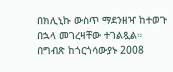በክሊኒኩ ውስጥ ማደንዘዣ ከተወጉ በኋላ መገረዛቸው ተገልጿል።
በግብጽ ከጎርጎሳውያኑ 2008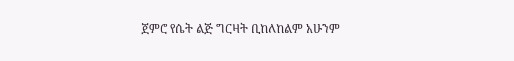ጀምሮ የሴት ልጅ ግርዛት ቢከለከልም አሁንም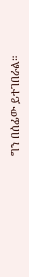ግን በሰፊው ይተገበራል።